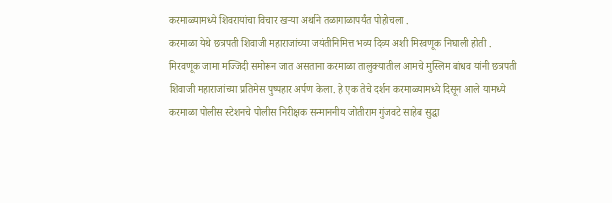करमाळ्यामध्ये शिवरायांचा विचार खऱ्या अर्थाने तळागाळापर्यंत पोहोचला .
करमाळा येथे छत्रपती शिवाजी महाराजांच्या जयंतीनिमित्त भव्य दिव्य अशी मिरवणूक निघाली होती . मिरवणूक जामा मज्जिदी समोरून जात असताना करमाळा तालुक्यातील आमचे मुस्लिम बांधव यांनी छत्रपती शिवाजी महाराजांच्या प्रतिमेस पुष्पहार अर्पण केला. हे एक तेचे दर्शन करमाळ्यामध्ये दिसून आले यामध्ये करमाळा पोलीस स्टेशनचे पोलीस निरीक्षक सन्माननीय जोतीराम गुंजवटे साहेब सुद्धा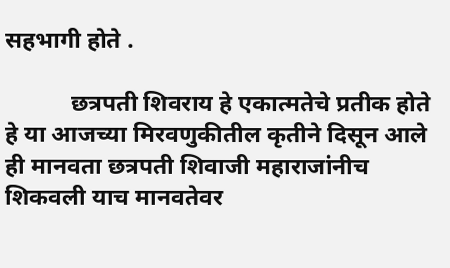सहभागी होते .

           छत्रपती शिवराय हे एकात्मतेचे प्रतीक होते हे या आजच्या मिरवणुकीतील कृतीने दिसून आले ही मानवता छत्रपती शिवाजी महाराजांनीच शिकवली याच मानवतेवर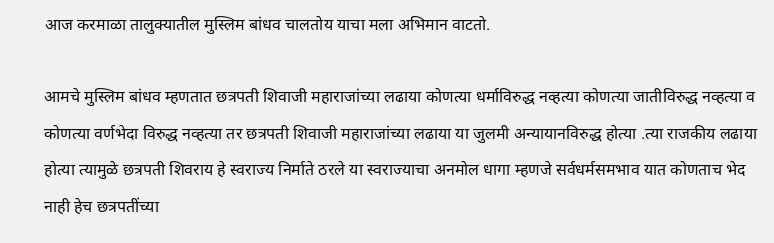आज करमाळा तालुक्यातील मुस्लिम बांधव चालतोय याचा मला अभिमान वाटतो.

आमचे मुस्लिम बांधव म्हणतात छत्रपती शिवाजी महाराजांच्या लढाया कोणत्या धर्माविरुद्ध नव्हत्या कोणत्या जातीविरुद्ध नव्हत्या व कोणत्या वर्णभेदा विरुद्ध नव्हत्या तर छत्रपती शिवाजी महाराजांच्या लढाया या जुलमी अन्यायानविरुद्ध होत्या .त्या राजकीय लढाया होत्या त्यामुळे छत्रपती शिवराय हे स्वराज्य निर्माते ठरले या स्वराज्याचा अनमोल धागा म्हणजे सर्वधर्मसमभाव यात कोणताच भेद नाही हेच छत्रपतींच्या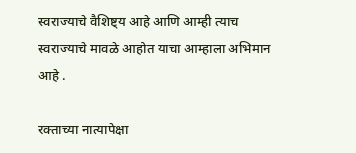स्वराज्याचे वैशिष्ट्य आहे आणि आम्ही त्याच स्वराज्याचे मावळे आहोत याचा आम्हाला अभिमान आहे .

रक्ताच्या नात्यापेक्षा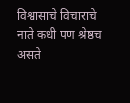विश्वासाचे विचाराचे नाते कधी पण श्रेष्ठच असते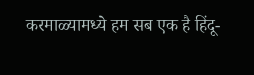करमाळ्यामध्ये हम सब एक है हिंदू-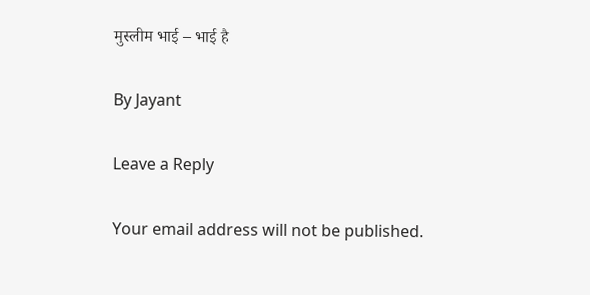मुस्लीम भाई – भाई है

By Jayant

Leave a Reply

Your email address will not be published.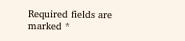Required fields are marked *